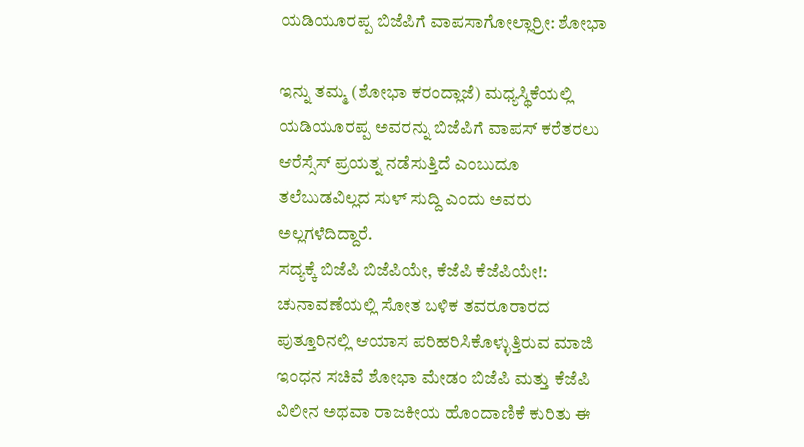ಯಡಿಯೂರಪ್ಪ ಬಿಜೆಪಿಗೆ ವಾಪಸಾಗೋಲ್ಲಾರ್ರೀ: ಶೋಭಾ

ಇನ್ನು ತಮ್ಮ (ಶೋಭಾ ಕರಂದ್ಲಾಜೆ) ಮಧ್ಯಸ್ಥಿಕೆಯಲ್ಲಿ ಯಡಿಯೂರಪ್ಪ ಅವರನ್ನು ಬಿಜೆಪಿಗೆ ವಾಪಸ್ ಕರೆತರಲು ಆರೆಸ್ಸೆಸ್ ಪ್ರಯತ್ನ ನಡೆಸುತ್ತಿದೆ ಎಂಬುದೂ ತಲೆಬುಡವಿಲ್ಲದ ಸುಳ್ ಸುದ್ದಿ ಎಂದು ಅವರು ಅಲ್ಲಗಳೆದಿದ್ದಾರೆ.
ಸದ್ಯಕ್ಕೆ ಬಿಜೆಪಿ ಬಿಜೆಪಿಯೇ, ಕೆಜೆಪಿ ಕೆಜೆಪಿಯೇ!:
ಚುನಾವಣೆಯಲ್ಲಿ ಸೋತ ಬಳಿಕ ತವರೂರಾರದ ಪುತ್ತೂರಿನಲ್ಲಿ ಆಯಾಸ ಪರಿಹರಿಸಿಕೊಳ್ಳುತ್ತಿರುವ ಮಾಜಿ ಇಂಧನ ಸಚಿವೆ ಶೋಭಾ ಮೇಡಂ ಬಿಜೆಪಿ ಮತ್ತು ಕೆಜೆಪಿ ವಿಲೀನ ಅಥವಾ ರಾಜಕೀಯ ಹೊಂದಾಣಿಕೆ ಕುರಿತು ಈ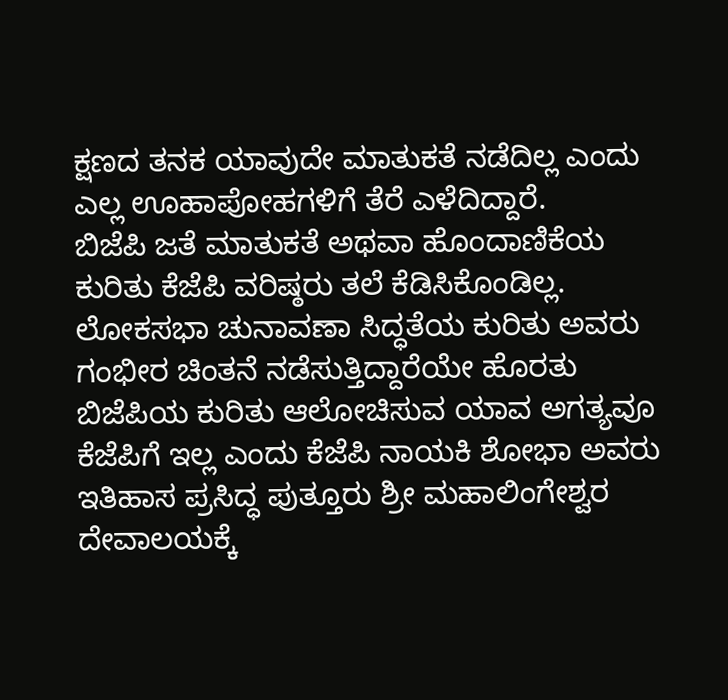ಕ್ಷಣದ ತನಕ ಯಾವುದೇ ಮಾತುಕತೆ ನಡೆದಿಲ್ಲ ಎಂದು ಎಲ್ಲ ಊಹಾಪೋಹಗಳಿಗೆ ತೆರೆ ಎಳೆದಿದ್ದಾರೆ.
ಬಿಜೆಪಿ ಜತೆ ಮಾತುಕತೆ ಅಥವಾ ಹೊಂದಾಣಿಕೆಯ ಕುರಿತು ಕೆಜೆಪಿ ವರಿಷ್ಠರು ತಲೆ ಕೆಡಿಸಿಕೊಂಡಿಲ್ಲ. ಲೋಕಸಭಾ ಚುನಾವಣಾ ಸಿದ್ಧತೆಯ ಕುರಿತು ಅವರು ಗಂಭೀರ ಚಿಂತನೆ ನಡೆಸುತ್ತಿದ್ದಾರೆಯೇ ಹೊರತು ಬಿಜೆಪಿಯ ಕುರಿತು ಆಲೋಚಿಸುವ ಯಾವ ಅಗತ್ಯವೂ ಕೆಜೆಪಿಗೆ ಇಲ್ಲ ಎಂದು ಕೆಜೆಪಿ ನಾಯಕಿ ಶೋಭಾ ಅವರು ಇತಿಹಾಸ ಪ್ರಸಿದ್ಧ ಪುತ್ತೂರು ಶ್ರೀ ಮಹಾಲಿಂಗೇಶ್ವರ ದೇವಾಲಯಕ್ಕೆ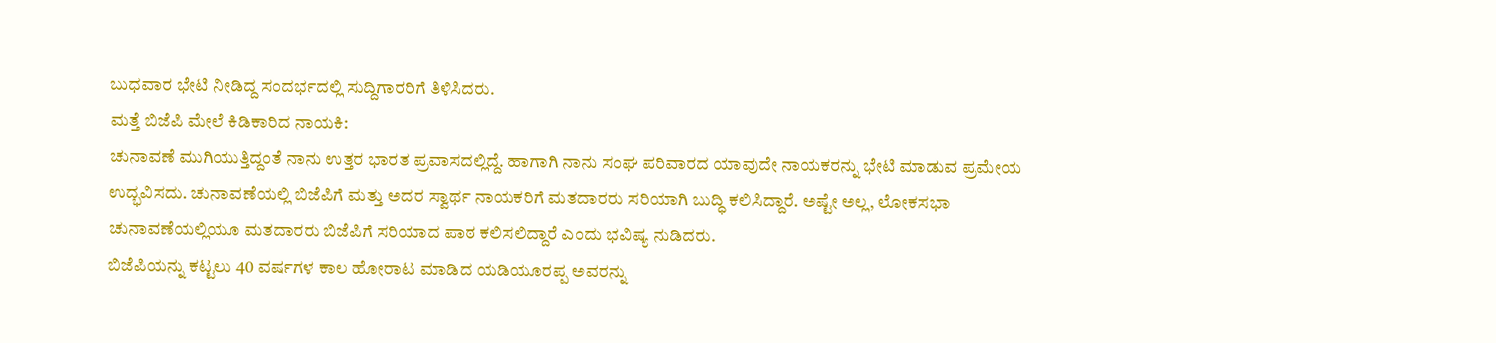ಬುಧವಾರ ಭೇಟಿ ನೀಡಿದ್ದ ಸಂದರ್ಭದಲ್ಲಿ ಸುದ್ದಿಗಾರರಿಗೆ ತಿಳಿಸಿದರು.
ಮತ್ತೆ ಬಿಜೆಪಿ ಮೇಲೆ ಕಿಡಿಕಾರಿದ ನಾಯಕಿ:
ಚುನಾವಣೆ ಮುಗಿಯುತ್ತಿದ್ದಂತೆ ನಾನು ಉತ್ತರ ಭಾರತ ಪ್ರವಾಸದಲ್ಲಿದ್ದೆ. ಹಾಗಾಗಿ ನಾನು ಸಂಘ ಪರಿವಾರದ ಯಾವುದೇ ನಾಯಕರನ್ನು ಭೇಟಿ ಮಾಡುವ ಪ್ರಮೇಯ ಉದ್ಭವಿಸದು. ಚುನಾವಣೆಯಲ್ಲಿ ಬಿಜೆಪಿಗೆ ಮತ್ತು ಅದರ ಸ್ವಾರ್ಥ ನಾಯಕರಿಗೆ ಮತದಾರರು ಸರಿಯಾಗಿ ಬುದ್ಧಿ ಕಲಿಸಿದ್ದಾರೆ. ಅಷ್ಟೇ ಅಲ್ಲ, ಲೋಕಸಭಾ ಚುನಾವಣೆಯಲ್ಲಿಯೂ ಮತದಾರರು ಬಿಜೆಪಿಗೆ ಸರಿಯಾದ ಪಾಠ ಕಲಿಸಲಿದ್ದಾರೆ ಎಂದು ಭವಿಷ್ಯ ನುಡಿದರು.
ಬಿಜೆಪಿಯನ್ನು ಕಟ್ಟಲು 40 ವರ್ಷಗಳ ಕಾಲ ಹೋರಾಟ ಮಾಡಿದ ಯಡಿಯೂರಪ್ಪ ಅವರನ್ನು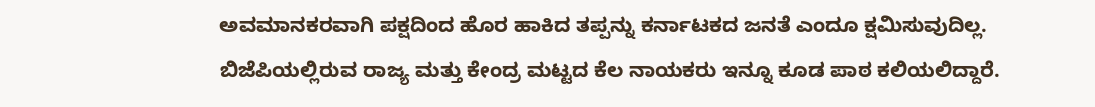ಅವಮಾನಕರವಾಗಿ ಪಕ್ಷದಿಂದ ಹೊರ ಹಾಕಿದ ತಪ್ಪನ್ನು ಕರ್ನಾಟಕದ ಜನತೆ ಎಂದೂ ಕ್ಷಮಿಸುವುದಿಲ್ಲ. ಬಿಜೆಪಿಯಲ್ಲಿರುವ ರಾಜ್ಯ ಮತ್ತು ಕೇಂದ್ರ ಮಟ್ಟದ ಕೆಲ ನಾಯಕರು ಇನ್ನೂ ಕೂಡ ಪಾಠ ಕಲಿಯಲಿದ್ದಾರೆ.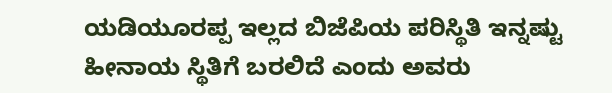ಯಡಿಯೂರಪ್ಪ ಇಲ್ಲದ ಬಿಜೆಪಿಯ ಪರಿಸ್ಥಿತಿ ಇನ್ನಷ್ಟು ಹೀನಾಯ ಸ್ಥಿತಿಗೆ ಬರಲಿದೆ ಎಂದು ಅವರು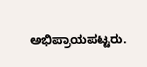ಅಭಿಪ್ರಾಯಪಟ್ಟರು.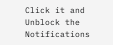Click it and Unblock the Notifications